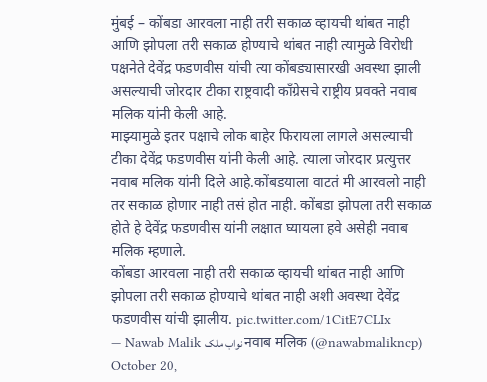मुंबई – कोंबडा आरवला नाही तरी सकाळ व्हायची थांबत नाही आणि झोपला तरी सकाळ होण्याचे थांबत नाही त्यामुळे विरोधी पक्षनेते देवेंद्र फडणवीस यांची त्या कोंबड्यासारखी अवस्था झाली असल्याची जोरदार टीका राष्ट्रवादी काँग्रेसचे राष्ट्रीय प्रवक्ते नवाब मलिक यांनी केली आहे.
माझ्यामुळे इतर पक्षाचे लोक बाहेर फिरायला लागले असल्याची टीका देवेंद्र फडणवीस यांनी केली आहे. त्याला जोरदार प्रत्युत्तर नवाब मलिक यांनी दिले आहे.कोंबडयाला वाटतं मी आरवलो नाही तर सकाळ होणार नाही तसं होत नाही. कोंबडा झोपला तरी सकाळ होते हे देवेंद्र फडणवीस यांनी लक्षात घ्यायला हवे असेही नवाब मलिक म्हणाले.
कोंबडा आरवला नाही तरी सकाळ व्हायची थांबत नाही आणि झोपला तरी सकाळ होण्याचे थांबत नाही अशी अवस्था देवेंद्र फडणवीस यांची झालीय. pic.twitter.com/1CitE7CLIx
— Nawab Malik نواب ملک नवाब मलिक (@nawabmalikncp) October 20,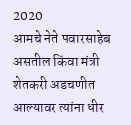2020
आमचे नेते पवारसाहेब असतील किंवा मंत्री शेतकरी अडचणीत आल्यावर त्यांना धीर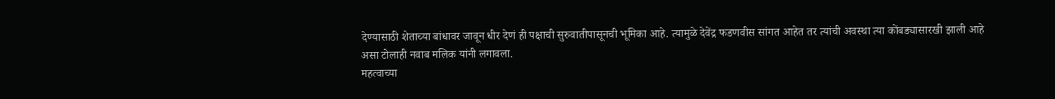देण्यासाठी शेताच्या बांधावर जावून धीर देणं ही पक्षाची सुरुवातीपासूनची भूमिका आहे. त्यामुळे देवेंद्र फडणवीस सांगत आहेत तर त्यांची अवस्था त्या कोंबड्यासारखी झाली आहे असा टोलाही नवाब मलिक यांनी लगावला.
महत्वाच्या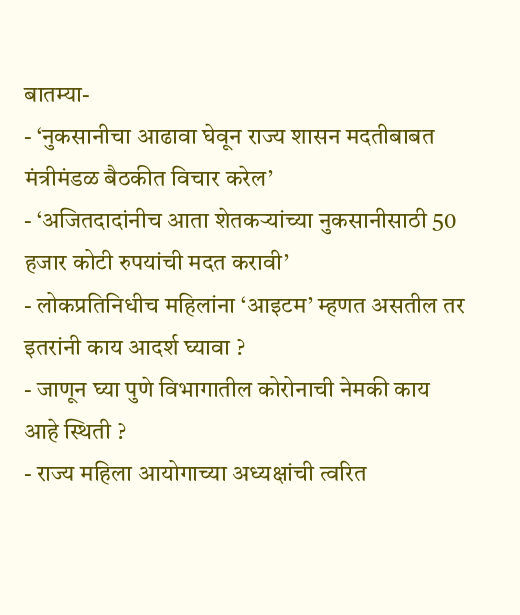बातम्या-
- ‘नुकसानीचा आढावा घेवून राज्य शासन मदतीबाबत मंत्रीमंडळ बैठकीत विचार करेल’
- ‘अजितदादांनीच आता शेतकऱ्यांच्या नुकसानीसाठी 50 हजार कोटी रुपयांची मदत करावी’
- लोकप्रतिनिधीच महिलांना ‘आइटम’ म्हणत असतील तर इतरांनी काय आदर्श घ्यावा ?
- जाणून घ्या पुणे विभागातील कोरोनाची नेमकी काय आहे स्थिती ?
- राज्य महिला आयोगाच्या अध्यक्षांची त्वरित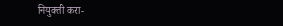नियुक्ती करा-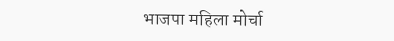भाजपा महिला मोर्चा